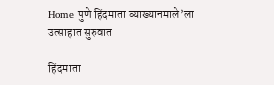Home पुणे हिंदमाता व्याख्यानमाले’ला उत्साहात सुरुवात

हिंदमाता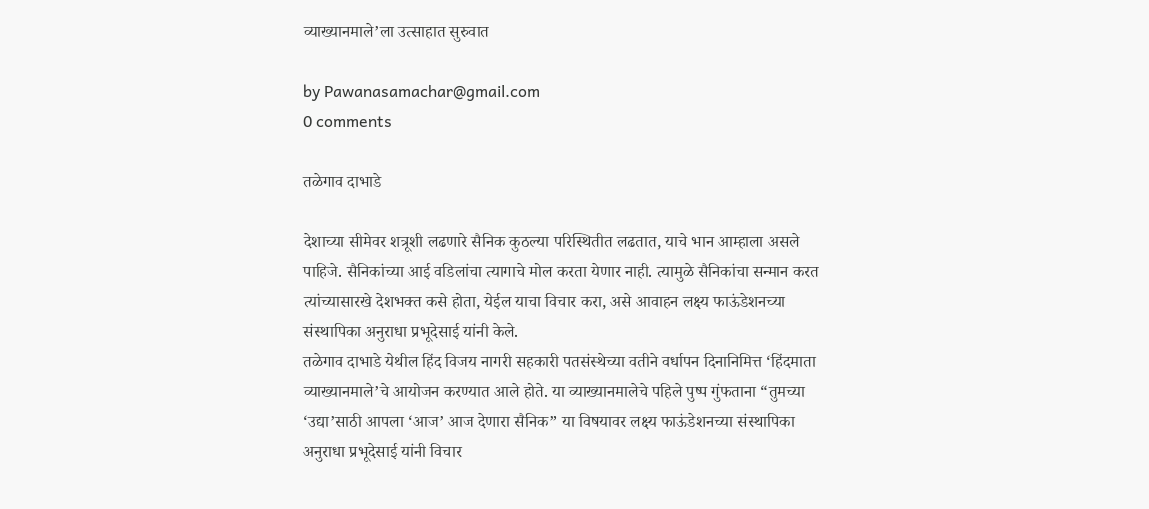व्याख्यानमाले’ला उत्साहात सुरुवात

by Pawanasamachar@gmail.com
0 comments

तळेगाव दाभाडे

देशाच्या सीमेवर शत्रूशी लढणारे सैनिक कुठल्या परिस्थितीत लढतात, याचे भान आम्हाला असले पाहिजे. सैनिकांच्या आई वडिलांचा त्यागाचे मोल करता येणार नाही. त्यामुळे सैनिकांचा सन्मान करत त्यांच्यासारखे देशभक्त कसे होता, येईल याचा विचार करा, असे आवाहन लक्ष्य फाऊंडेशनच्या संस्थापिका अनुराधा प्रभूदेसाई यांनी केले.
तळेगाव दाभाडे येथील हिंद विजय नागरी सहकारी पतसंस्थेच्या वतीने वर्धापन दिनानिमित्त ‘हिंदमाता व्याख्यानमाले’चे आयोजन करण्यात आले होते. या व्याख्यानमालेचे पहिले पुष्प गुंफताना “तुमच्या ‘उद्या’साठी आपला ‘आज’ आज देणारा सैनिक” या विषयावर लक्ष्य फाऊंडेशनच्या संस्थापिका अनुराधा प्रभूदेसाई यांनी विचार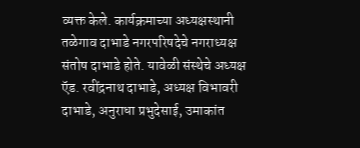व्यक्त केले. कार्यक्रमाच्या अध्यक्षस्थानी तळेगाव दाभाडे नगरपरिषदेचे नगराध्यक्ष संतोष दाभाडे होते. यावेळी संस्थेचे अध्यक्ष ऍड. रवींद्रनाथ दाभाडे, अध्यक्ष विभावरी दाभाडे, अनुराधा प्रभुदेसाई, उमाकांत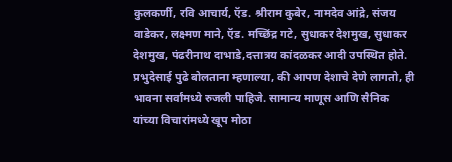कुलकर्णी, रवि आचार्य, ऍड. श्रीराम कुबेर, नामदेव आंद्रे, संजय वाडेकर, लक्ष्मण माने, ऍड. मच्छिंद्र गटे, सुधाकर देशमुख, सुधाकर देशमुख, पंढरीनाथ दाभाडे,दत्तात्रय कांदळकर आदी उपस्थित होते.
प्रभुदेसाई पुढे बोलताना म्हणाल्या, की आपण देशाचे देणे लागतो, ही भावना सर्वांमध्ये रुजली पाहिजे. सामान्य माणूस आणि सैनिक यांच्या विचारांमध्ये खूप मोठा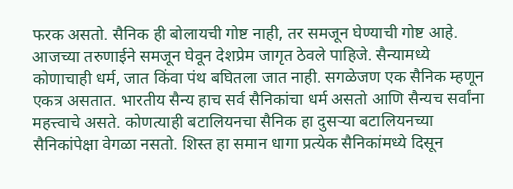फरक असतो. सैनिक ही बोलायची गोष्ट नाही, तर समजून घेण्याची गोष्ट आहे. आजच्या तरुणाईने समजून घेवून देशप्रेम जागृत ठेवले पाहिजे. सैन्यामध्ये कोणाचाही धर्म, जात किंवा पंथ बघितला जात नाही. सगळेजण एक सैनिक म्हणून एकत्र असतात. भारतीय सैन्य हाच सर्व सैनिकांचा धर्म असतो आणि सैन्यच सर्वांना महत्त्वाचे असते. कोणत्याही बटालियनचा सैनिक हा दुसऱ्या बटालियनच्या सैनिकांपेक्षा वेगळा नसतो. शिस्त हा समान धागा प्रत्येक सैनिकांमध्ये दिसून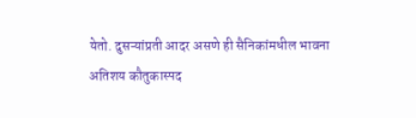येतो. दुसऱ्यांप्रती आदर असणे ही सैनिकांमधील भावना अतिशय कौतुकास्पद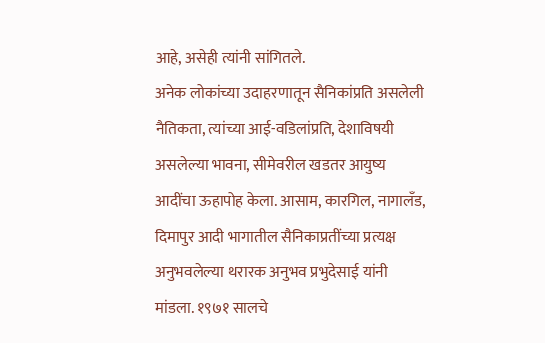आहे, असेही त्यांनी सांगितले.
अनेक लोकांच्या उदाहरणातून सैनिकांप्रति असलेली नैतिकता, त्यांच्या आई-वडिलांप्रति, देशाविषयी असलेल्या भावना, सीमेवरील खडतर आयुष्य आदींचा ऊहापोह केला. आसाम, कारगिल, नागालँड, दिमापुर आदी भागातील सैनिकाप्रतींच्या प्रत्यक्ष अनुभवलेल्या थरारक अनुभव प्रभुदेसाई यांनी मांडला. १९७१ सालचे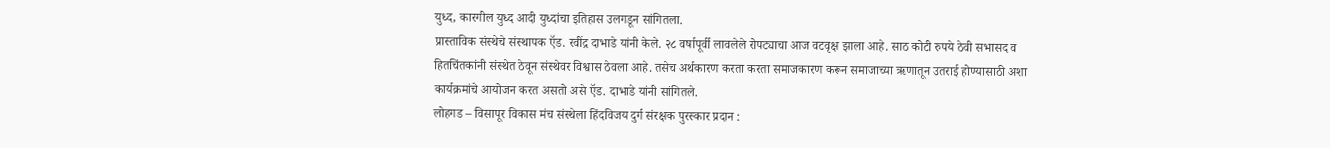युध्द, कारगील युध्द आदी युध्दांचा इतिहास उलगडून सांगितला.
प्रास्ताविक संस्थेचे संस्थापक ऍड. रवींद्र दाभाडे यांनी केले. २८ वर्षापूर्वी लावलेले रोपट्याचा आज वटवृक्ष झाला आहे. साठ कोटी रुपये ठेवी सभासद व हितचिंतकांनी संस्थेत ठेवून संस्थेवर विश्वास ठेवला आहे. तसेच अर्थकारण करता करता समाजकारण करून समाजाच्या ऋणातून उतराई होण्यासाठी अशा कार्यक्रमांचे आयोजन करत असतो असे ऍड. दाभाडे यांनी सांगितले.
लोहगड – विसापूर विकास मंच संस्थेला हिंदविजय दुर्ग संरक्षक पुरस्कार प्रदान :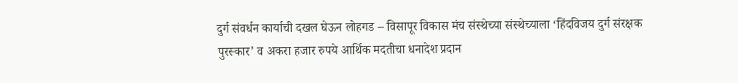दुर्ग संवर्धन कार्याची दखल घेऊन लोहगड – विसापूर विकास मंच संस्थेच्या संस्थेच्याला ‘हिंदविजय दुर्ग संरक्षक पुरस्कार’ व अकरा हजार रुपये आर्थिक मदतीचा धनादेश प्रदान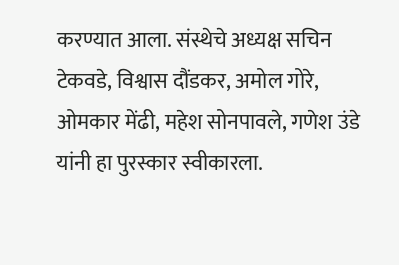करण्यात आला. संस्थेचे अध्यक्ष सचिन टेकवडे, विश्वास दौंडकर, अमोल गोरे, ओमकार मेंढी, महेश सोनपावले, गणेश उंडे यांनी हा पुरस्कार स्वीकारला.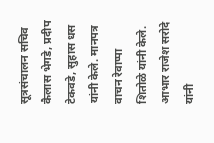सूत्रसंचालन सचिव कैलास भेगडे, प्रदीप टेकवडे, सुहास धस यांनी केले. मानपत्र वाचन रेवाप्पा शितोळे यांनी केले. आभार राजेश सरोदे यांनी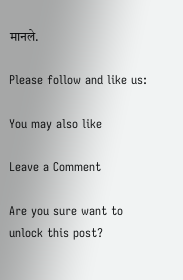मानले.

Please follow and like us:

You may also like

Leave a Comment

Are you sure want to unlock this post?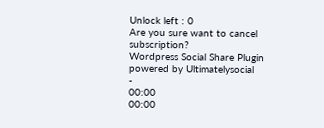Unlock left : 0
Are you sure want to cancel subscription?
Wordpress Social Share Plugin powered by Ultimatelysocial
-
00:00
00:00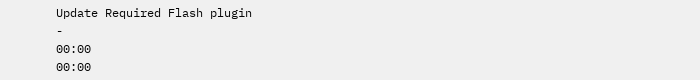Update Required Flash plugin
-
00:00
00:00